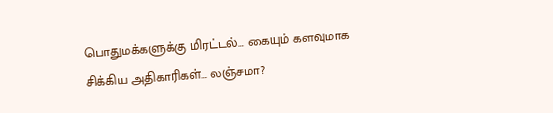பொதுமக்களுக்கு மிரட்டல்… கையும் களவுமாக சிக்கிய அதிகாரிகள்… லஞ்சமா?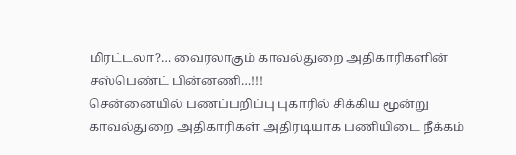மிரட்டலா?… வைரலாகும் காவல்துறை அதிகாரிகளின் சஸ்பெண்ட் பின்னணி…!!!
சென்னையில் பணப்பறிப்பு புகாரில் சிக்கிய மூன்று காவல்துறை அதிகாரிகள் அதிரடியாக பணியிடை நீக்கம்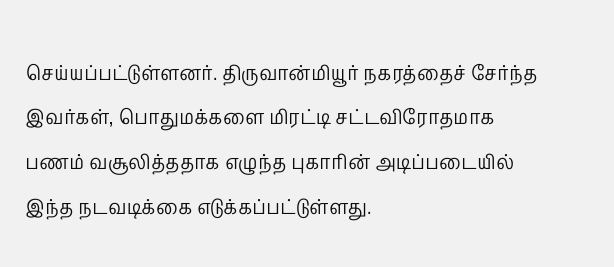செய்யப்பட்டுள்ளனர். திருவான்மியூர் நகரத்தைச் சேர்ந்த இவர்கள், பொதுமக்களை மிரட்டி சட்டவிரோதமாக பணம் வசூலித்ததாக எழுந்த புகாரின் அடிப்படையில் இந்த நடவடிக்கை எடுக்கப்பட்டுள்ளது.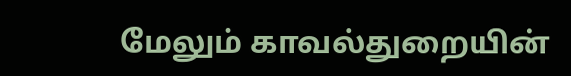மேலும் காவல்துறையின்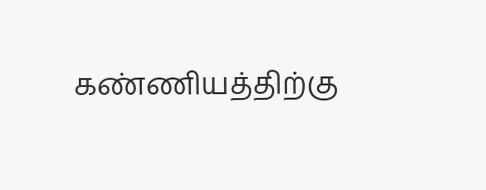கண்ணியத்திற்கு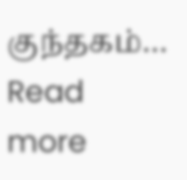குந்தகம்…
Read more